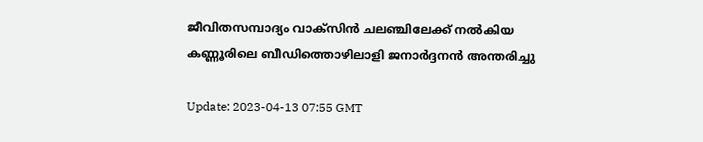ജീവിതസമ്പാദ്യം വാക്‌സിന്‍ ചലഞ്ചിലേക്ക് നല്‍കിയ കണ്ണൂരിലെ ബീഡിത്തൊഴിലാളി ജനാര്‍ദ്ദനന്‍ അന്തരിച്ചു

Update: 2023-04-13 07:55 GMT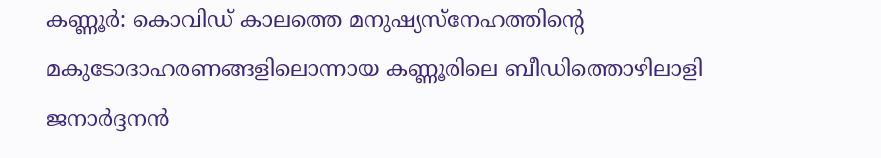കണ്ണൂര്‍: കൊവിഡ് കാലത്തെ മനുഷ്യസ്‌നേഹത്തിന്റെ മകുടോദാഹരണങ്ങളിലൊന്നായ കണ്ണൂരിലെ ബീഡിത്തൊഴിലാളി ജനാര്‍ദ്ദനന്‍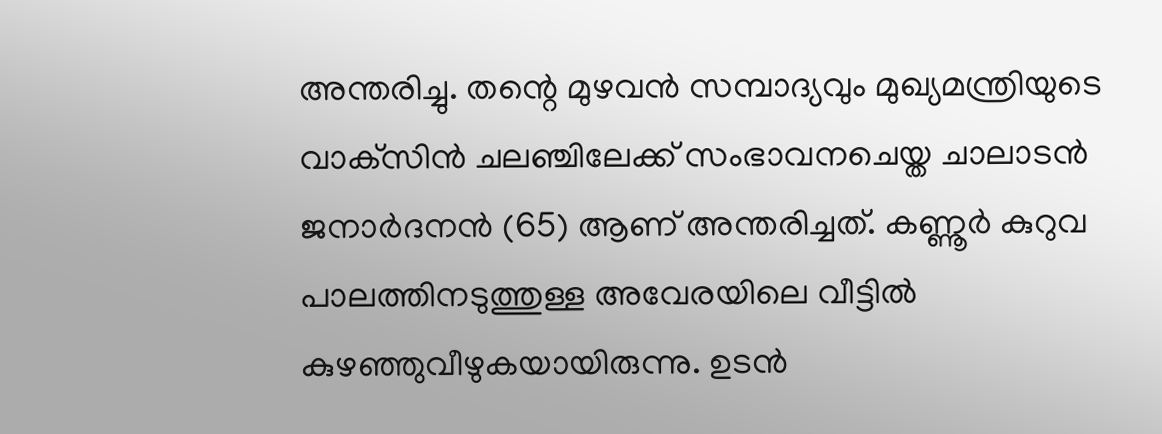അന്തരിച്ചു. തന്റെ മുഴവന്‍ സമ്പാദ്യവും മുഖ്യമന്ത്രിയുടെ വാക്‌സിന്‍ ചലഞ്ചിലേക്ക് സംഭാവനചെയ്ത ചാലാടന്‍ ജനാര്‍ദനന്‍ (65) ആണ് അന്തരിച്ചത്. കണ്ണൂര്‍ കുറുവ പാലത്തിനടുത്തുള്ള അവേരയിലെ വീട്ടില്‍ കുഴഞ്ഞുവീഴുകയായിരുന്നു. ഉടന്‍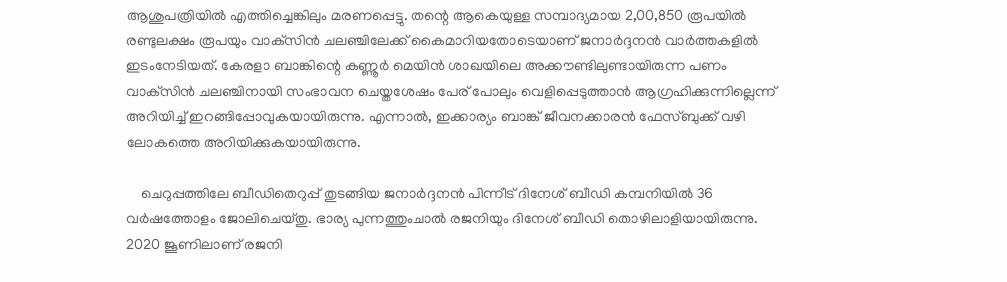ആശുപത്രിയില്‍ എത്തിച്ചെങ്കിലും മരണപ്പെട്ടു. തന്റെ ആകെയുള്ള സമ്പാദ്യമായ 2,00,850 രൂപയില്‍ രണ്ടുലക്ഷം രൂപയും വാക്‌സിന്‍ ചലഞ്ചിലേക്ക് കൈമാറിയതോടെയാണ് ജനാര്‍ദ്ദനന്‍ വാര്‍ത്തകളില്‍ ഇടംനേടിയത്. കേരളാ ബാങ്കിന്റെ കണ്ണൂര്‍ മെയിന്‍ ശാഖയിലെ അക്കൗണ്ടിലുണ്ടായിരുന്ന പണം വാക്‌സിന്‍ ചലഞ്ചിനായി സംഭാവന ചെയ്തശേഷം പേര് പോലും വെളിപ്പെടുത്താന്‍ ആഗ്രഹിക്കുന്നില്ലെന്ന് അറിയിച്ച് ഇറങ്ങിപ്പോവുകയായിരുന്നു. എന്നാല്‍, ഇക്കാര്യം ബാങ്ക് ജീവനക്കാരന്‍ ഫേസ്ബുക്ക് വഴി ലോകത്തെ അറിയിക്കുകയായിരുന്നു.

    ചെറുപ്പത്തിലേ ബീഡിതെറുപ്പ് തുടങ്ങിയ ജനാര്‍ദ്ദനന്‍ പിന്നീട് ദിനേശ് ബീഡി കമ്പനിയില്‍ 36 വര്‍ഷത്തോളം ജോലിചെയ്തു. ഭാര്യ പുന്നത്തുംചാല്‍ രജനിയും ദിനേശ് ബീഡി തൊഴിലാളിയായിരുന്നു. 2020 ജൂണിലാണ് രജനി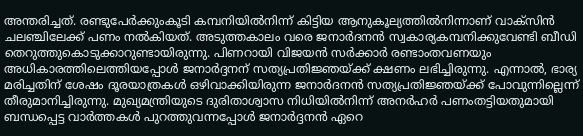അന്തരിച്ചത്. രണ്ടുപേര്‍ക്കുംകൂടി കമ്പനിയില്‍നിന്ന് കിട്ടിയ ആനുകൂല്യത്തില്‍നിന്നാണ് വാക്‌സിന്‍ ചലഞ്ചിലേക്ക് പണം നല്‍കിയത്. അടുത്തകാലം വരെ ജനാര്‍ദനന്‍ സ്വകാര്യകമ്പനിക്കുവേണ്ടി ബീഡി തെറുത്തുകൊടുക്കാറുണ്ടായിരുന്നു. പിണറായി വിജയന്‍ സര്‍ക്കാര്‍ രണ്ടാംതവണയും അധികാരത്തിലെത്തിയപ്പോള്‍ ജനാര്‍ദ്ദനന് സത്യപ്രതിജ്ഞയ്ക്ക് ക്ഷണം ലഭിച്ചിരുന്നു. എന്നാല്‍, ഭാര്യ മരിച്ചതിന് ശേഷം ദൂരയാത്രകള്‍ ഒഴിവാക്കിയിരുന്ന ജനാര്‍ദനന്‍ സത്യപ്രതിജ്ഞയ്ക്ക് പോവുന്നില്ലെന്ന് തീരുമാനിച്ചിരുന്നു. മുഖ്യമന്ത്രിയുടെ ദുരിതാശ്വാസ നിധിയില്‍നിന്ന് അനര്‍ഹര്‍ പണംതട്ടിയതുമായി ബന്ധപ്പെട്ട വാര്‍ത്തകള്‍ പുറത്തുവന്നപ്പോള്‍ ജനാര്‍ദ്ദനന്‍ ഏറെ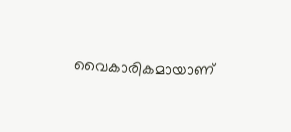വൈകാരികമായാണ്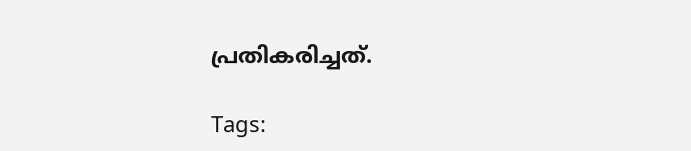പ്രതികരിച്ചത്.

Tags: